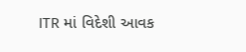ITR માં વિદેશી આવક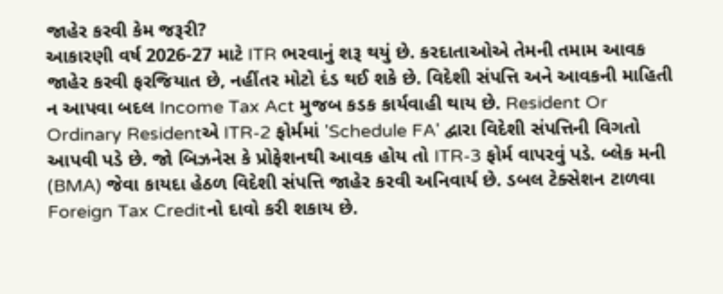જાહેર કરવી કેમ જરૂરી?
આકારણી વર્ષ 2026-27 માટે ITR ભરવાનું શરૂ થયું છે. કરદાતાઓએ તેમની તમામ આવક જાહેર કરવી ફરજિયાત છે, નહીંતર મોટો દંડ થઈ શકે છે. વિદેશી સંપત્તિ અને આવકની માહિતી ન આપવા બદલ Income Tax Act મુજબ કડક કાર્યવાહી થાય છે. Resident Or Ordinary Residentએ ITR-2 ફોર્મમાં 'Schedule FA' દ્વારા વિદેશી સંપત્તિની વિગતો આપવી પડે છે. જો બિઝનેસ કે પ્રોફેશનથી આવક હોય તો ITR-3 ફોર્મ વાપરવું પડે. બ્લેક મની (BMA) જેવા કાયદા હેઠળ વિદેશી સંપત્તિ જાહેર કરવી અનિવાર્ય છે. ડબલ ટેક્સેશન ટાળવા Foreign Tax Creditનો દાવો કરી શકાય છે.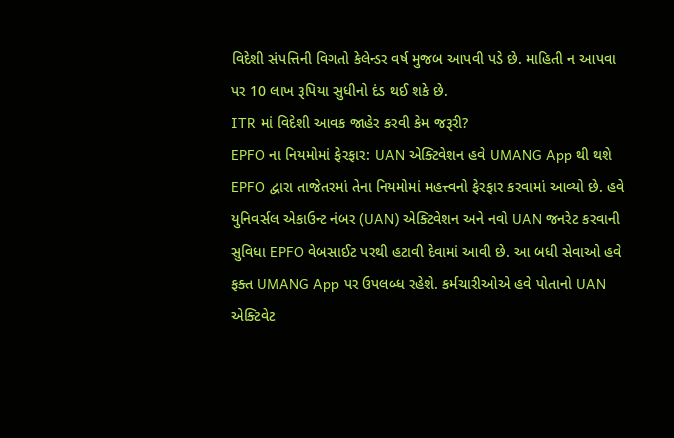વિદેશી સંપત્તિની વિગતો કેલેન્ડર વર્ષ મુજબ આપવી પડે છે. માહિતી ન આપવા પર 10 લાખ રૂપિયા સુધીનો દંડ થઈ શકે છે.
ITR માં વિદેશી આવક જાહેર કરવી કેમ જરૂરી?
EPFO ના નિયમોમાં ફેરફાર: UAN એક્ટિવેશન હવે UMANG App થી થશે
EPFO દ્વારા તાજેતરમાં તેના નિયમોમાં મહત્ત્વનો ફેરફાર કરવામાં આવ્યો છે. હવે યુનિવર્સલ એકાઉન્ટ નંબર (UAN) એક્ટિવેશન અને નવો UAN જનરેટ કરવાની સુવિધા EPFO વેબસાઈટ પરથી હટાવી દેવામાં આવી છે. આ બધી સેવાઓ હવે ફક્ત UMANG App પર ઉપલબ્ધ રહેશે. કર્મચારીઓએ હવે પોતાનો UAN એક્ટિવેટ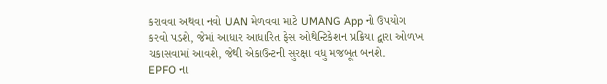કરાવવા અથવા નવો UAN મેળવવા માટે UMANG App નો ઉપયોગ કરવો પડશે, જેમાં આધાર આધારિત ફેસ ઓથેન્ટિકેશન પ્રક્રિયા દ્વારા ઓળખ ચકાસવામાં આવશે, જેથી એકાઉન્ટની સુરક્ષા વધુ મજબૂત બનશે.
EPFO ના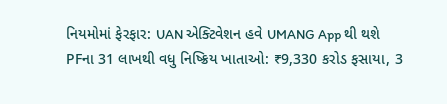નિયમોમાં ફેરફાર: UAN એક્ટિવેશન હવે UMANG App થી થશે
PFના 31 લાખથી વધુ નિષ્ક્રિય ખાતાઓ: ₹9,330 કરોડ ફસાયા, 3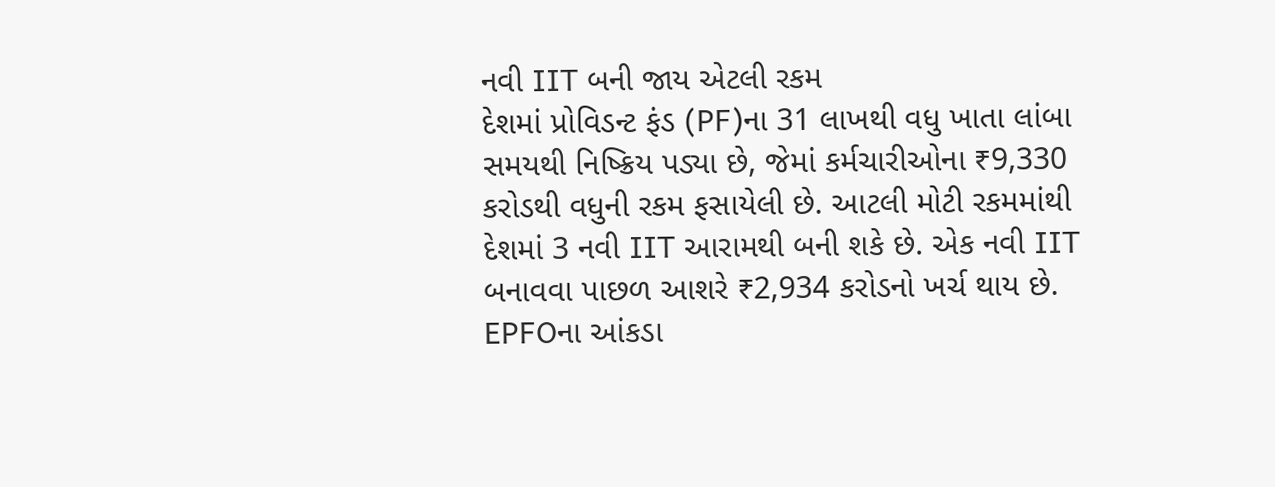નવી IIT બની જાય એટલી રકમ
દેશમાં પ્રોવિડન્ટ ફંડ (PF)ના 31 લાખથી વધુ ખાતા લાંબા સમયથી નિષ્ક્રિય પડ્યા છે, જેમાં કર્મચારીઓના ₹9,330 કરોડથી વધુની રકમ ફસાયેલી છે. આટલી મોટી રકમમાંથી દેશમાં 3 નવી IIT આરામથી બની શકે છે. એક નવી IIT બનાવવા પાછળ આશરે ₹2,934 કરોડનો ખર્ચ થાય છે. EPFOના આંકડા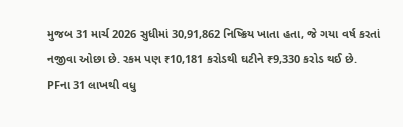મુજબ 31 માર્ચ 2026 સુધીમાં 30,91,862 નિષ્ક્રિય ખાતા હતા, જે ગયા વર્ષ કરતાં નજીવા ઓછા છે. રકમ પણ ₹10,181 કરોડથી ઘટીને ₹9,330 કરોડ થઈ છે.
PFના 31 લાખથી વધુ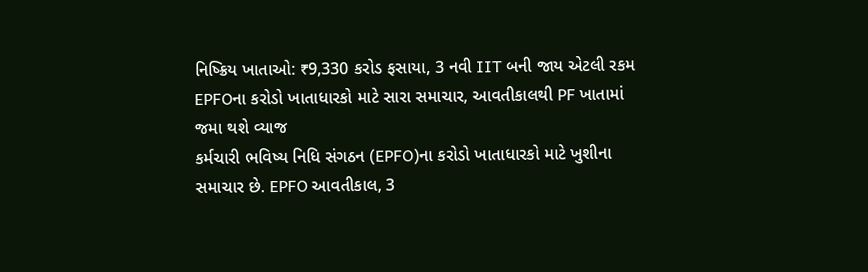નિષ્ક્રિય ખાતાઓ: ₹9,330 કરોડ ફસાયા, 3 નવી IIT બની જાય એટલી રકમ
EPFOના કરોડો ખાતાધારકો માટે સારા સમાચાર, આવતીકાલથી PF ખાતામાં જમા થશે વ્યાજ
કર્મચારી ભવિષ્ય નિધિ સંગઠન (EPFO)ના કરોડો ખાતાધારકો માટે ખુશીના સમાચાર છે. EPFO આવતીકાલ, 3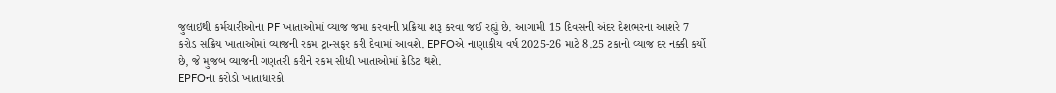જુલાઇથી કર્મચારીઓના PF ખાતાઓમાં વ્યાજ જમા કરવાની પ્રક્રિયા શરૂ કરવા જઈ રહ્યું છે. આગામી 15 દિવસની અંદર દેશભરના આશરે 7 કરોડ સક્રિય ખાતાઓમાં વ્યાજની રકમ ટ્રાન્સફર કરી દેવામાં આવશે. EPFOએ નાણાકીય વર્ષ 2025-26 માટે 8.25 ટકાનો વ્યાજ દર નક્કી કર્યો છે, જે મુજબ વ્યાજની ગણતરી કરીને રકમ સીધી ખાતાઓમાં ક્રેડિટ થશે.
EPFOના કરોડો ખાતાધારકો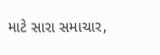માટે સારા સમાચાર,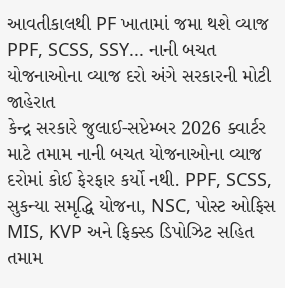આવતીકાલથી PF ખાતામાં જમા થશે વ્યાજ
PPF, SCSS, SSY... નાની બચત યોજનાઓના વ્યાજ દરો અંગે સરકારની મોટી જાહેરાત
કેન્દ્ર સરકારે જુલાઈ-સપ્ટેમ્બર 2026 ક્વાર્ટર માટે તમામ નાની બચત યોજનાઓના વ્યાજ દરોમાં કોઈ ફેરફાર કર્યો નથી. PPF, SCSS, સુકન્યા સમૃદ્ધિ યોજના, NSC, પોસ્ટ ઓફિસ MIS, KVP અને ફિક્સ્ડ ડિપોઝિટ સહિત તમામ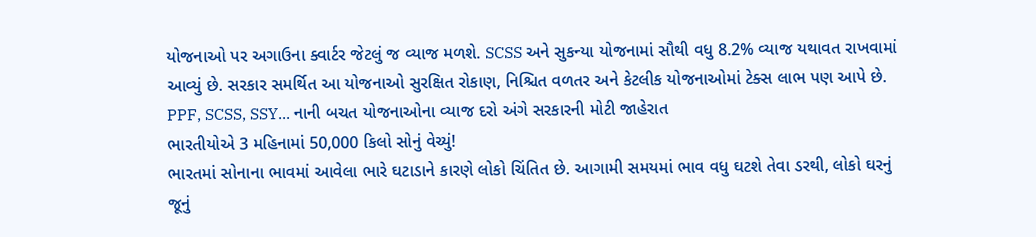યોજનાઓ પર અગાઉના ક્વાર્ટર જેટલું જ વ્યાજ મળશે. SCSS અને સુકન્યા યોજનામાં સૌથી વધુ 8.2% વ્યાજ યથાવત રાખવામાં આવ્યું છે. સરકાર સમર્થિત આ યોજનાઓ સુરક્ષિત રોકાણ, નિશ્ચિત વળતર અને કેટલીક યોજનાઓમાં ટેક્સ લાભ પણ આપે છે.
PPF, SCSS, SSY... નાની બચત યોજનાઓના વ્યાજ દરો અંગે સરકારની મોટી જાહેરાત
ભારતીયોએ 3 મહિનામાં 50,000 કિલો સોનું વેચ્યું!
ભારતમાં સોનાના ભાવમાં આવેલા ભારે ઘટાડાને કારણે લોકો ચિંતિત છે. આગામી સમયમાં ભાવ વધુ ઘટશે તેવા ડરથી, લોકો ઘરનું જૂનું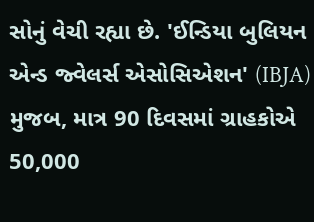સોનું વેચી રહ્યા છે. 'ઈન્ડિયા બુલિયન એન્ડ જ્વેલર્સ એસોસિએશન' (IBJA) મુજબ, માત્ર 90 દિવસમાં ગ્રાહકોએ 50,000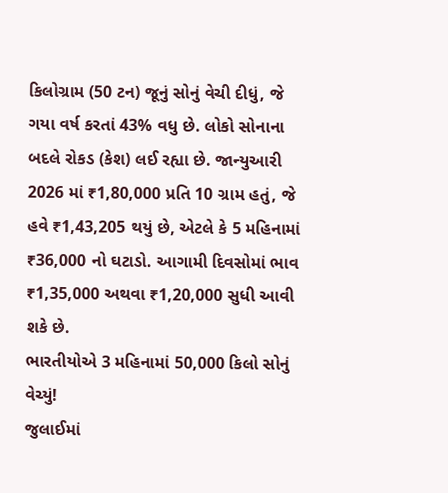કિલોગ્રામ (50 ટન) જૂનું સોનું વેચી દીધું, જે ગયા વર્ષ કરતાં 43% વધુ છે. લોકો સોનાના બદલે રોકડ (કેશ) લઈ રહ્યા છે. જાન્યુઆરી 2026 માં ₹1,80,000 પ્રતિ 10 ગ્રામ હતું, જે હવે ₹1,43,205 થયું છે, એટલે કે 5 મહિનામાં ₹36,000 નો ઘટાડો. આગામી દિવસોમાં ભાવ ₹1,35,000 અથવા ₹1,20,000 સુધી આવી શકે છે.
ભારતીયોએ 3 મહિનામાં 50,000 કિલો સોનું વેચ્યું!
જુલાઈમાં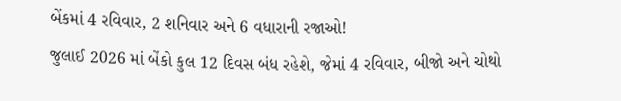બેંકમાં 4 રવિવાર, 2 શનિવાર અને 6 વધારાની રજાઓ!
જુલાઈ 2026 માં બેંકો કુલ 12 દિવસ બંધ રહેશે, જેમાં 4 રવિવાર, બીજો અને ચોથો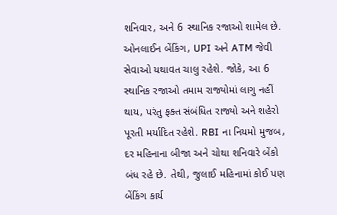શનિવાર, અને 6 સ્થાનિક રજાઓ શામેલ છે. ઓનલાઈન બેંકિંગ, UPI અને ATM જેવી સેવાઓ યથાવત ચાલુ રહેશે. જોકે, આ 6 સ્થાનિક રજાઓ તમામ રાજ્યોમાં લાગુ નહીં થાય, પરંતુ ફક્ત સંબંધિત રાજ્યો અને શહેરો પૂરતી મર્યાદિત રહેશે. RBI ના નિયમો મુજબ, દર મહિનાના બીજા અને ચોથા શનિવારે બેંકો બંધ રહે છે. તેથી, જુલાઈ મહિનામાં કોઈ પણ બેંકિંગ કાર્ય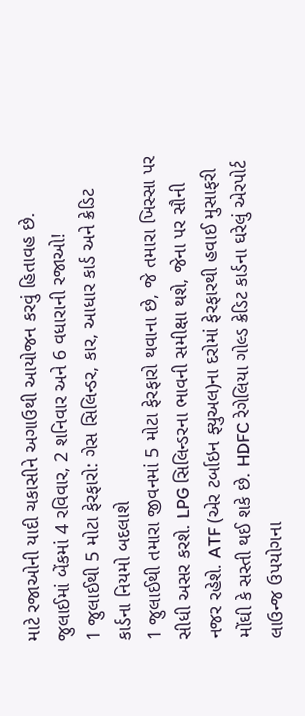માટે રજાઓની યાદી ચકાસીને અગાઉથી આયોજન કરવું હિતાવહ છે.
જુલાઈમાં બેંકમાં 4 રવિવાર, 2 શનિવાર અને 6 વધારાની રજાઓ!
1 જુલાઈથી 5 મોટા ફેરફારો: ગેસ સિલિન્ડર, કાર, આધાર કાર્ડ અને ક્રેડિટ કાર્ડના નિયમો બદલાશે
1 જુલાઈથી તમારા જીવનમાં 5 મોટા ફેરફારો થવાના છે, જે તમારા ખિસ્સા પર સીધી અસર કરશે. LPG સિલિન્ડરના ભાવની સમીક્ષા થશે, જેના પર સૌની નજર રહેશે. ATF (એર ટર્બાઇન ફ્યુઅલ)ના દરોમાં ફેરફારથી હવાઈ મુસાફરી મોંઘી કે સસ્તી થઈ શકે છે. HDFC રેગેલિયા ગોલ્ડ ક્રેડિટ કાર્ડના ઘરેલું એરપોર્ટ લાઉન્જ ઉપયોગના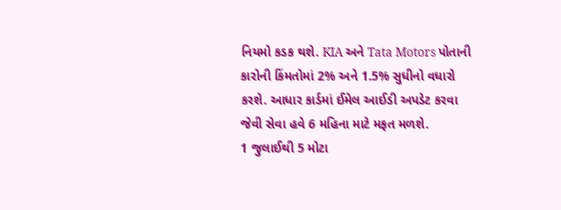નિયમો કડક થશે. KIA અને Tata Motors પોતાની કારોની કિંમતોમાં 2% અને 1.5% સુધીનો વધારો કરશે. આધાર કાર્ડમાં ઈમેલ આઈડી અપડેટ કરવા જેવી સેવા હવે 6 મહિના માટે મફત મળશે.
1 જુલાઈથી 5 મોટા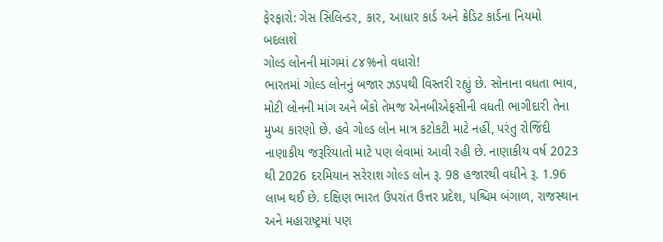ફેરફારો: ગેસ સિલિન્ડર, કાર, આધાર કાર્ડ અને ક્રેડિટ કાર્ડના નિયમો બદલાશે
ગોલ્ડ લોનની માંગમાં ૮૪%નો વધારો!
ભારતમાં ગોલ્ડ લોનનું બજાર ઝડપથી વિસ્તરી રહ્યું છે. સોનાના વધતા ભાવ, મોટી લોનની માંગ અને બેંકો તેમજ એનબીએફસીની વધતી ભાગીદારી તેના મુખ્ય કારણો છે. હવે ગોલ્ડ લોન માત્ર કટોકટી માટે નહીં, પરંતુ રોજિંદી નાણાકીય જરૂરિયાતો માટે પણ લેવામાં આવી રહી છે. નાણાકીય વર્ષ 2023 થી 2026 દરમિયાન સરેરાશ ગોલ્ડ લોન રૂ. 98 હજારથી વધીને રૂ. 1.96 લાખ થઈ છે. દક્ષિણ ભારત ઉપરાંત ઉત્તર પ્રદેશ, પશ્ચિમ બંગાળ, રાજસ્થાન અને મહારાષ્ટ્રમાં પણ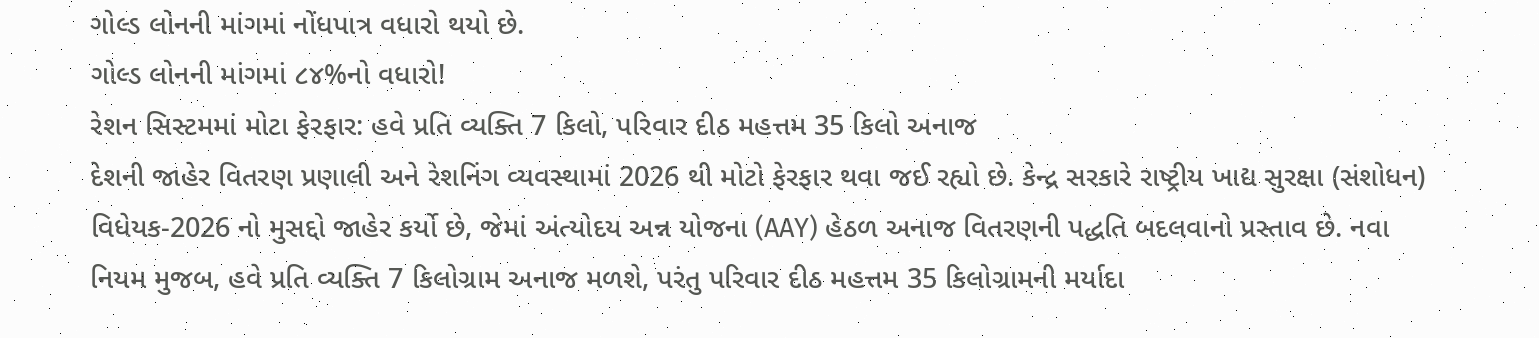ગોલ્ડ લોનની માંગમાં નોંધપાત્ર વધારો થયો છે.
ગોલ્ડ લોનની માંગમાં ૮૪%નો વધારો!
રેશન સિસ્ટમમાં મોટા ફેરફાર: હવે પ્રતિ વ્યક્તિ 7 કિલો, પરિવાર દીઠ મહત્તમ 35 કિલો અનાજ
દેશની જાહેર વિતરણ પ્રણાલી અને રેશનિંગ વ્યવસ્થામાં 2026 થી મોટો ફેરફાર થવા જઈ રહ્યો છે. કેન્દ્ર સરકારે રાષ્ટ્રીય ખાદ્ય સુરક્ષા (સંશોધન) વિધેયક-2026 નો મુસદ્દો જાહેર કર્યો છે, જેમાં અંત્યોદય અન્ન યોજના (AAY) હેઠળ અનાજ વિતરણની પદ્ધતિ બદલવાનો પ્રસ્તાવ છે. નવા નિયમ મુજબ, હવે પ્રતિ વ્યક્તિ 7 કિલોગ્રામ અનાજ મળશે, પરંતુ પરિવાર દીઠ મહત્તમ 35 કિલોગ્રામની મર્યાદા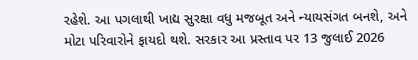રહેશે. આ પગલાથી ખાદ્ય સુરક્ષા વધુ મજબૂત અને ન્યાયસંગત બનશે, અને મોટા પરિવારોને ફાયદો થશે. સરકાર આ પ્રસ્તાવ પર 13 જુલાઈ 2026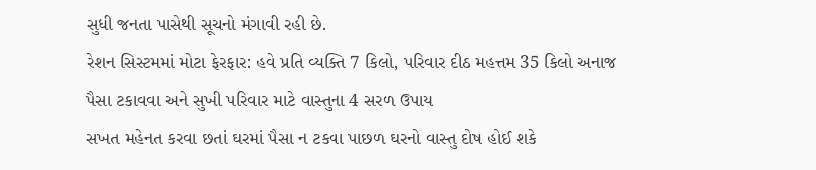સુધી જનતા પાસેથી સૂચનો મંગાવી રહી છે.
રેશન સિસ્ટમમાં મોટા ફેરફાર: હવે પ્રતિ વ્યક્તિ 7 કિલો, પરિવાર દીઠ મહત્તમ 35 કિલો અનાજ
પૈસા ટકાવવા અને સુખી પરિવાર માટે વાસ્તુના 4 સરળ ઉપાય
સખત મહેનત કરવા છતાં ઘરમાં પૈસા ન ટકવા પાછળ ઘરનો વાસ્તુ દોષ હોઈ શકે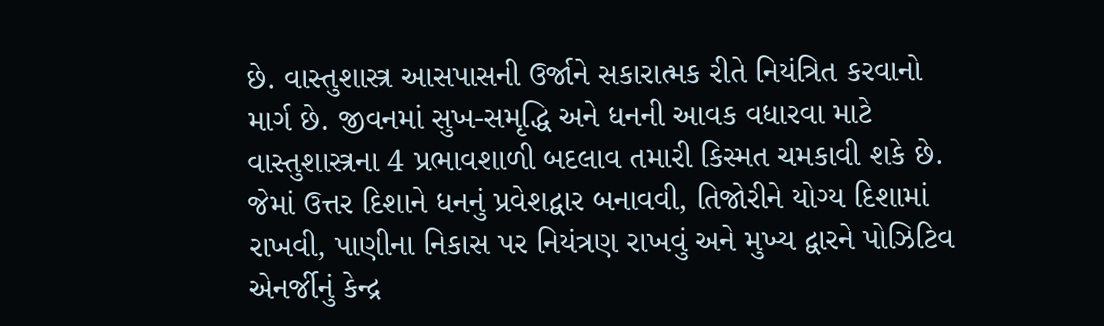છે. વાસ્તુશાસ્ત્ર આસપાસની ઉર્જાને સકારાત્મક રીતે નિયંત્રિત કરવાનો માર્ગ છે. જીવનમાં સુખ-સમૃદ્ધિ અને ધનની આવક વધારવા માટે વાસ્તુશાસ્ત્રના 4 પ્રભાવશાળી બદલાવ તમારી કિસ્મત ચમકાવી શકે છે. જેમાં ઉત્તર દિશાને ધનનું પ્રવેશદ્વાર બનાવવી, તિજોરીને યોગ્ય દિશામાં રાખવી, પાણીના નિકાસ પર નિયંત્રણ રાખવું અને મુખ્ય દ્વારને પોઝિટિવ એનર્જીનું કેન્દ્ર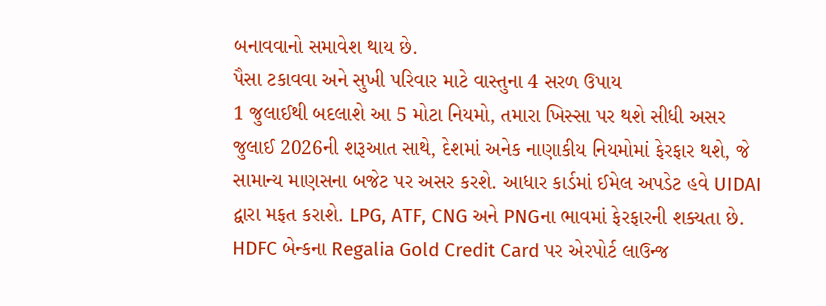બનાવવાનો સમાવેશ થાય છે.
પૈસા ટકાવવા અને સુખી પરિવાર માટે વાસ્તુના 4 સરળ ઉપાય
1 જુલાઈથી બદલાશે આ 5 મોટા નિયમો, તમારા ખિસ્સા પર થશે સીધી અસર
જુલાઈ 2026ની શરૂઆત સાથે, દેશમાં અનેક નાણાકીય નિયમોમાં ફેરફાર થશે, જે સામાન્ય માણસના બજેટ પર અસર કરશે. આધાર કાર્ડમાં ઈમેલ અપડેટ હવે UIDAI દ્વારા મફત કરાશે. LPG, ATF, CNG અને PNGના ભાવમાં ફેરફારની શક્યતા છે. HDFC બેન્કના Regalia Gold Credit Card પર એરપોર્ટ લાઉન્જ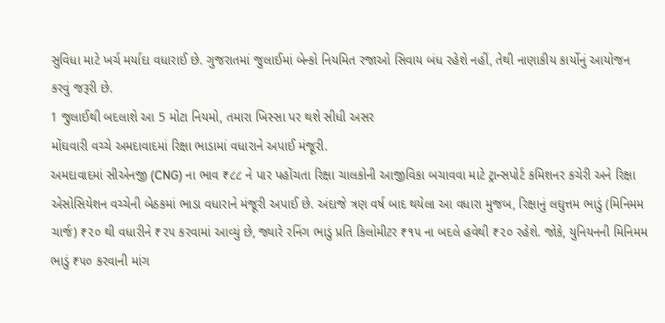સુવિધા માટે ખર્ચ મર્યાદા વધારાઈ છે. ગુજરાતમાં જુલાઈમાં બેન્કો નિયમિત રજાઓ સિવાય બંધ રહેશે નહીં, તેથી નાણાકીય કાર્યોનું આયોજન કરવું જરૂરી છે.
1 જુલાઈથી બદલાશે આ 5 મોટા નિયમો, તમારા ખિસ્સા પર થશે સીધી અસર
મોંઘવારી વચ્ચે અમદાવાદમાં રિક્ષા ભાડામાં વધારાને અપાઈ મંજૂરી.
અમદાવાદમાં સીએનજી (CNG) ના ભાવ ₹૮૮ ને પાર પહોંચતા રિક્ષા ચાલકોની આજીવિકા બચાવવા માટે ટ્રાન્સપોર્ટ કમિશનર કચેરી અને રિક્ષા એસોસિયેશન વચ્ચેની બેઠકમાં ભાડા વધારાને મંજૂરી અપાઈ છે. અંદાજે ત્રણ વર્ષ બાદ થયેલા આ વધારા મુજબ, રિક્ષાનું લઘુત્તમ ભાડું (મિનિમમ ચાર્જ) ₹૨૦ થી વધારીને ₹૨૫ કરવામાં આવ્યું છે, જ્યારે રનિંગ ભાડું પ્રતિ કિલોમીટર ₹૧૫ ના બદલે હવેથી ₹૨૦ રહેશે. જોકે, યુનિયનની મિનિમમ ભાડું ₹૫૦ કરવાની માંગ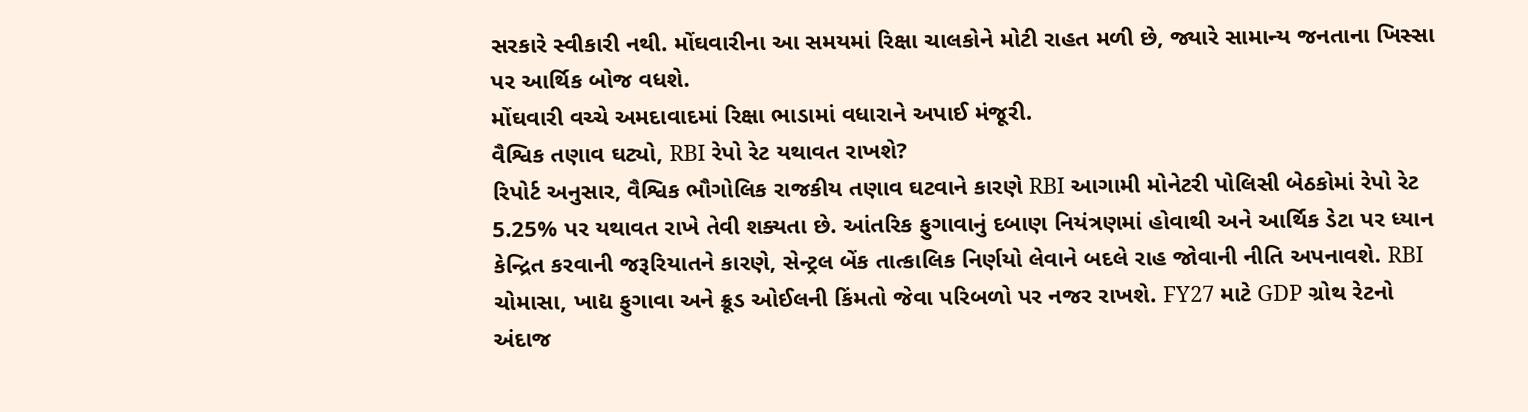સરકારે સ્વીકારી નથી. મોંઘવારીના આ સમયમાં રિક્ષા ચાલકોને મોટી રાહત મળી છે, જ્યારે સામાન્ય જનતાના ખિસ્સા પર આર્થિક બોજ વધશે.
મોંઘવારી વચ્ચે અમદાવાદમાં રિક્ષા ભાડામાં વધારાને અપાઈ મંજૂરી.
વૈશ્વિક તણાવ ઘટ્યો, RBI રેપો રેટ યથાવત રાખશે?
રિપોર્ટ અનુસાર, વૈશ્વિક ભૌગોલિક રાજકીય તણાવ ઘટવાને કારણે RBI આગામી મોનેટરી પોલિસી બેઠકોમાં રેપો રેટ 5.25% પર યથાવત રાખે તેવી શક્યતા છે. આંતરિક ફુગાવાનું દબાણ નિયંત્રણમાં હોવાથી અને આર્થિક ડેટા પર ધ્યાન કેન્દ્રિત કરવાની જરૂરિયાતને કારણે, સેન્ટ્રલ બેંક તાત્કાલિક નિર્ણયો લેવાને બદલે રાહ જોવાની નીતિ અપનાવશે. RBI ચોમાસા, ખાદ્ય ફુગાવા અને ક્રૂડ ઓઈલની કિંમતો જેવા પરિબળો પર નજર રાખશે. FY27 માટે GDP ગ્રોથ રેટનો અંદાજ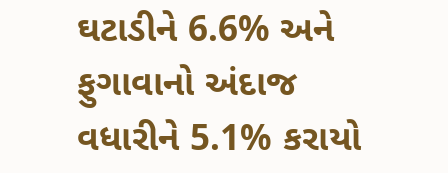ઘટાડીને 6.6% અને ફુગાવાનો અંદાજ વધારીને 5.1% કરાયો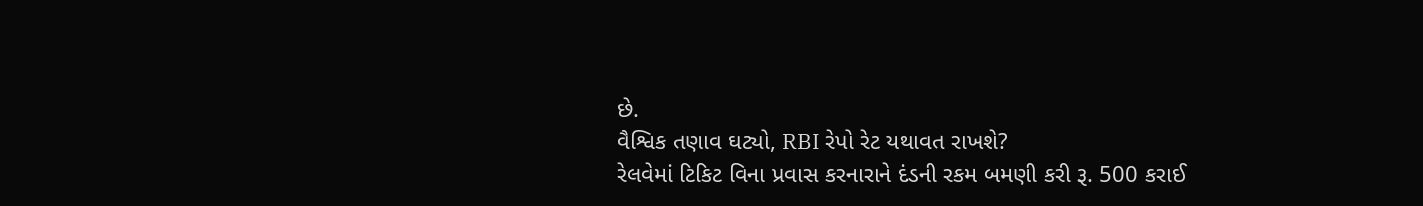છે.
વૈશ્વિક તણાવ ઘટ્યો, RBI રેપો રેટ યથાવત રાખશે?
રેલવેમાં ટિકિટ વિના પ્રવાસ કરનારાને દંડની રકમ બમણી કરી રૂ. 500 કરાઈ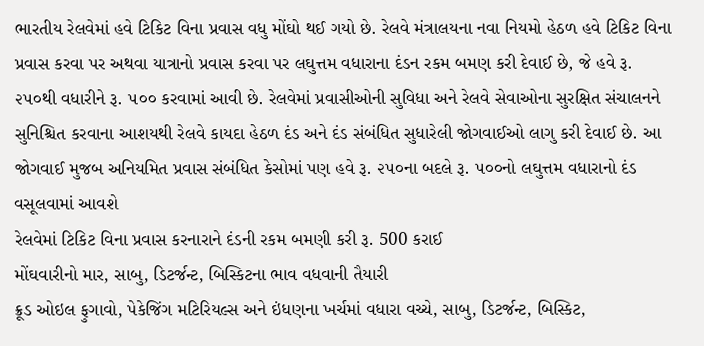ભારતીય રેલવેમાં હવે ટિકિટ વિના પ્રવાસ વધુ મોંઘો થઈ ગયો છે. રેલવે મંત્રાલયના નવા નિયમો હેઠળ હવે ટિકિટ વિના પ્રવાસ કરવા પર અથવા યાત્રાનો પ્રવાસ કરવા પર લઘુત્તમ વધારાના દંડન રકમ બમણ કરી દેવાઈ છે, જે હવે રૂ. ૨૫૦થી વધારીને રૂ. ૫૦૦ કરવામાં આવી છે. રેલવેમાં પ્રવાસીઓની સુવિધા અને રેલવે સેવાઓના સુરક્ષિત સંચાલનને સુનિશ્ચિત કરવાના આશયથી રેલવે કાયદા હેઠળ દંડ અને દંડ સંબંધિત સુધારેલી જોગવાઈઓ લાગુ કરી દેવાઈ છે. આ જોગવાઈ મુજબ અનિયમિત પ્રવાસ સંબંધિત કેસોમાં પણ હવે રૂ. ૨૫૦ના બદલે રૂ. ૫૦૦નો લઘુત્તમ વધારાનો દંડ વસૂલવામાં આવશે
રેલવેમાં ટિકિટ વિના પ્રવાસ કરનારાને દંડની રકમ બમણી કરી રૂ. 500 કરાઈ
મોંઘવારીનો માર, સાબુ, ડિટર્જન્ટ, બિસ્કિટના ભાવ વધવાની તૈયારી
ક્રૂડ ઓઇલ ફુગાવો, પેકેજિંગ મટિરિયલ્સ અને ઇંધણના ખર્ચમાં વધારા વચ્ચે, સાબુ, ડિટર્જન્ટ, બિસ્કિટ,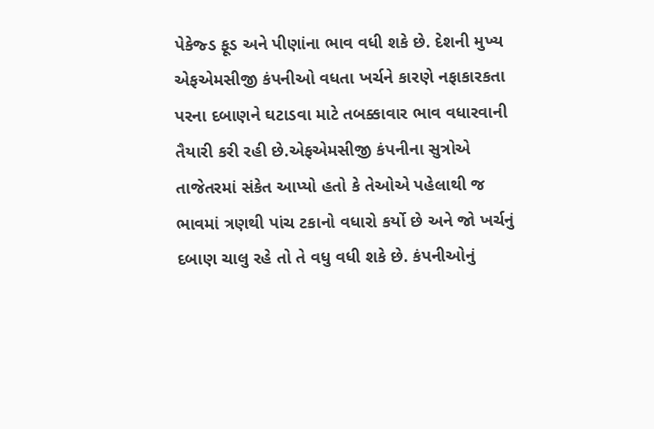પેકેજ્ડ ફૂડ અને પીણાંના ભાવ વધી શકે છે. દેશની મુખ્ય એફએમસીજી કંપનીઓ વધતા ખર્ચને કારણે નફાકારકતા પરના દબાણને ઘટાડવા માટે તબક્કાવાર ભાવ વધારવાની તૈયારી કરી રહી છે.એફએમસીજી કંપનીના સુત્રોએ તાજેતરમાં સંકેત આપ્યો હતો કે તેઓએ પહેલાથી જ ભાવમાં ત્રણથી પાંચ ટકાનો વધારો કર્યો છે અને જો ખર્ચનું દબાણ ચાલુ રહે તો તે વધુ વધી શકે છે. કંપનીઓનું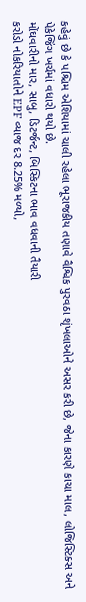કહેવું છે કે પશ્ચિમ એશિયામાં ચાલી રહેલા ભૂરાજકીય તણાવે વૈશ્વિક પુરવઠા શૃંખલાઓને અસર કરી છે, જેના કારણે કાચા માલ, લોજિસ્ટિક્સ અને પેકેજિંગ ખર્ચમાં વધારો થયો છે.
મોંઘવારીનો માર, સાબુ, ડિટર્જન્ટ, બિસ્કિટના ભાવ વધવાની તૈયારી
કરોડો નોકરિયાતોને EPF વ્યાજ દર 8.25% મળ્યો,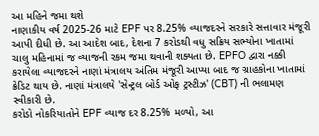આ મહિને જમા થશે
નાણાકીય વર્ષ 2025-26 માટે EPF પર 8.25% વ્યાજદરને સરકારે સત્તાવાર મંજૂરી આપી દીધી છે. આ આદેશ બાદ, દેશના 7 કરોડથી વધુ સક્રિય સભ્યોના ખાતામાં ચાલુ મહિનામાં જ વ્યાજની રકમ જમા થવાની શક્યતા છે. EPFO દ્વારા નક્કી કરાયેલા વ્યાજદરને નાણાં મંત્રાલય અંતિમ મંજૂરી આપ્યા બાદ જ ગ્રાહકોના ખાતામાં ક્રેડિટ થાય છે. નાણાં મંત્રાલયે 'સેન્ટ્રલ બોર્ડ ઓફ ટ્રસ્ટીઝ' (CBT) ની ભલામણ સ્વીકારી છે.
કરોડો નોકરિયાતોને EPF વ્યાજ દર 8.25% મળ્યો, આ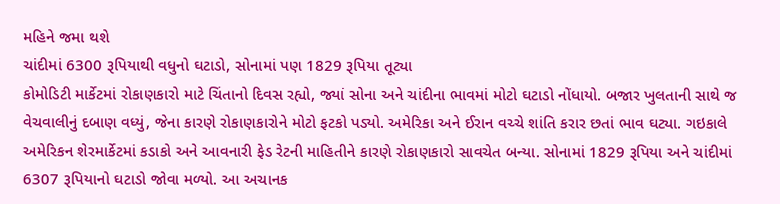મહિને જમા થશે
ચાંદીમાં 6300 રૂપિયાથી વધુનો ઘટાડો, સોનામાં પણ 1829 રૂપિયા તૂટ્યા
કોમોડિટી માર્કેટમાં રોકાણકારો માટે ચિંતાનો દિવસ રહ્યો, જ્યાં સોના અને ચાંદીના ભાવમાં મોટો ઘટાડો નોંધાયો. બજાર ખુલતાની સાથે જ વેચવાલીનું દબાણ વધ્યું, જેના કારણે રોકાણકારોને મોટો ફટકો પડ્યો. અમેરિકા અને ઈરાન વચ્ચે શાંતિ કરાર છતાં ભાવ ઘટ્યા. ગઇકાલે અમેરિકન શેરમાર્કેટમાં કડાકો અને આવનારી ફેડ રેટની માહિતીને કારણે રોકાણકારો સાવચેત બન્યા. સોનામાં 1829 રૂપિયા અને ચાંદીમાં 6307 રૂપિયાનો ઘટાડો જોવા મળ્યો. આ અચાનક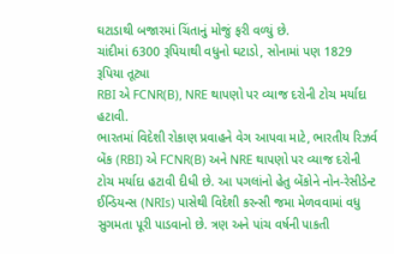ઘટાડાથી બજારમાં ચિંતાનું મોજું ફરી વળ્યું છે.
ચાંદીમાં 6300 રૂપિયાથી વધુનો ઘટાડો, સોનામાં પણ 1829 રૂપિયા તૂટ્યા
RBI એ FCNR(B), NRE થાપણો પર વ્યાજ દરોની ટોચ મર્યાદા હટાવી.
ભારતમાં વિદેશી રોકાણ પ્રવાહને વેગ આપવા માટે, ભારતીય રિઝર્વ બેંક (RBI) એ FCNR(B) અને NRE થાપણો પર વ્યાજ દરોની ટોચ મર્યાદા હટાવી દીધી છે. આ પગલાંનો હેતુ બેંકોને નોન-રેસીડેન્ટ ઈન્ડિયન્સ (NRIs) પાસેથી વિદેશી કરન્સી જમા મેળવવામાં વધુ સુગમતા પૂરી પાડવાનો છે. ત્રણ અને પાંચ વર્ષની પાકતી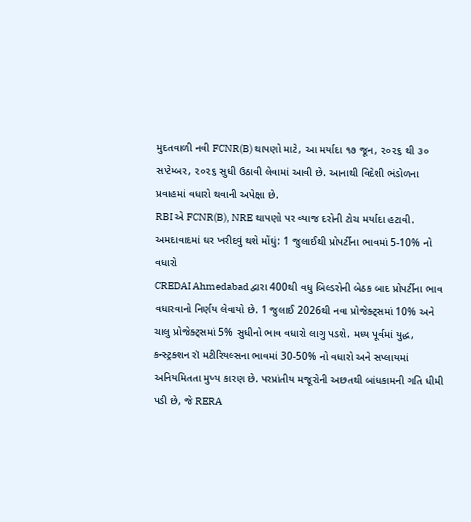મુદતવાળી નવી FCNR(B) થાપણો માટે, આ મર્યાદા ૧૭ જૂન, ૨૦૨૬ થી ૩૦ સપ્ટેમ્બર, ૨૦૨૬ સુધી ઉઠાવી લેવામાં આવી છે. આનાથી વિદેશી ભંડોળના પ્રવાહમાં વધારો થવાની અપેક્ષા છે.
RBI એ FCNR(B), NRE થાપણો પર વ્યાજ દરોની ટોચ મર્યાદા હટાવી.
અમદાવાદમાં ઘર ખરીદવું થશે મોંઘું: 1 જુલાઈથી પ્રોપર્ટીના ભાવમાં 5-10% નો વધારો
CREDAI Ahmedabad દ્વારા 400થી વધુ બિલ્ડરોની બેઠક બાદ પ્રોપર્ટીના ભાવ વધારવાનો નિર્ણય લેવાયો છે. 1 જુલાઈ 2026થી નવા પ્રોજેક્ટ્સમાં 10% અને ચાલુ પ્રોજેક્ટ્સમાં 5% સુધીનો ભાવ વધારો લાગુ પડશે. મધ્ય પૂર્વમાં યુદ્ધ, કન્સ્ટ્રક્શન રૉ મટીરિયલ્સના ભાવમાં 30-50% નો વધારો અને સપ્લાયમાં અનિયમિતતા મુખ્ય કારણ છે. પરપ્રાંતીય મજૂરોની અછતથી બાંધકામની ગતિ ધીમી પડી છે, જે RERA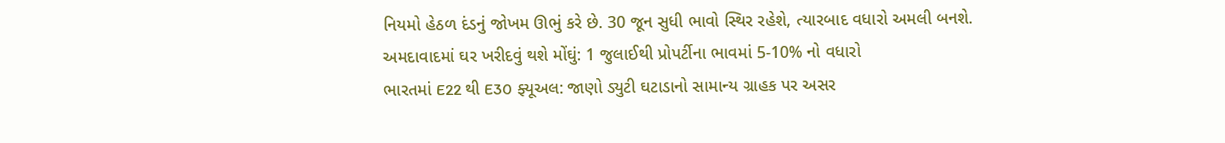નિયમો હેઠળ દંડનું જોખમ ઊભું કરે છે. 30 જૂન સુધી ભાવો સ્થિર રહેશે, ત્યારબાદ વધારો અમલી બનશે.
અમદાવાદમાં ઘર ખરીદવું થશે મોંઘું: 1 જુલાઈથી પ્રોપર્ટીના ભાવમાં 5-10% નો વધારો
ભારતમાં E22 થી E30 ફ્યૂઅલ: જાણો ડ્યુટી ઘટાડાનો સામાન્ય ગ્રાહક પર અસર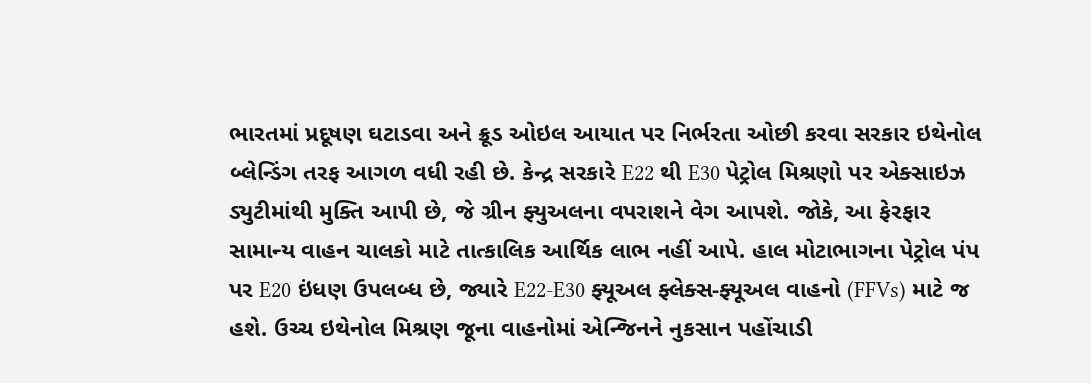ભારતમાં પ્રદૂષણ ઘટાડવા અને ક્રૂડ ઓઇલ આયાત પર નિર્ભરતા ઓછી કરવા સરકાર ઇથેનોલ બ્લેન્ડિંગ તરફ આગળ વધી રહી છે. કેન્દ્ર સરકારે E22 થી E30 પેટ્રોલ મિશ્રણો પર એક્સાઇઝ ડ્યુટીમાંથી મુક્તિ આપી છે, જે ગ્રીન ફ્યુઅલના વપરાશને વેગ આપશે. જોકે, આ ફેરફાર સામાન્ય વાહન ચાલકો માટે તાત્કાલિક આર્થિક લાભ નહીં આપે. હાલ મોટાભાગના પેટ્રોલ પંપ પર E20 ઇંધણ ઉપલબ્ધ છે, જ્યારે E22-E30 ફ્યૂઅલ ફ્લેક્સ-ફ્યૂઅલ વાહનો (FFVs) માટે જ હશે. ઉચ્ચ ઇથેનોલ મિશ્રણ જૂના વાહનોમાં એન્જિનને નુકસાન પહોંચાડી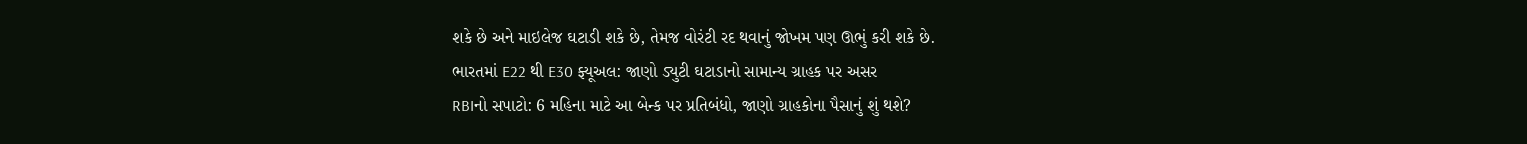શકે છે અને માઇલેજ ઘટાડી શકે છે, તેમજ વોરંટી રદ થવાનું જોખમ પણ ઊભું કરી શકે છે.
ભારતમાં E22 થી E30 ફ્યૂઅલ: જાણો ડ્યુટી ઘટાડાનો સામાન્ય ગ્રાહક પર અસર
RBIનો સપાટો: 6 મહિના માટે આ બેન્ક પર પ્રતિબંધો, જાણો ગ્રાહકોના પૈસાનું શું થશે?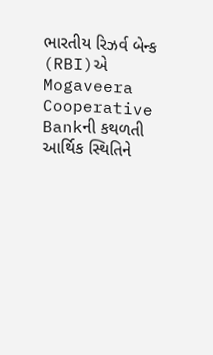ભારતીય રિઝર્વ બેન્ક (RBI)એ Mogaveera Cooperative Bankની કથળતી આર્થિક સ્થિતિને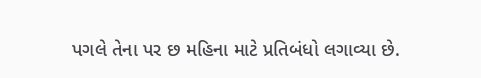પગલે તેના પર છ મહિના માટે પ્રતિબંધો લગાવ્યા છે.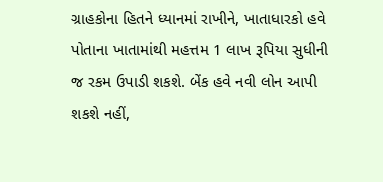ગ્રાહકોના હિતને ધ્યાનમાં રાખીને, ખાતાધારકો હવે પોતાના ખાતામાંથી મહત્તમ 1 લાખ રૂપિયા સુધીની જ રકમ ઉપાડી શકશે. બેંક હવે નવી લોન આપી શકશે નહીં,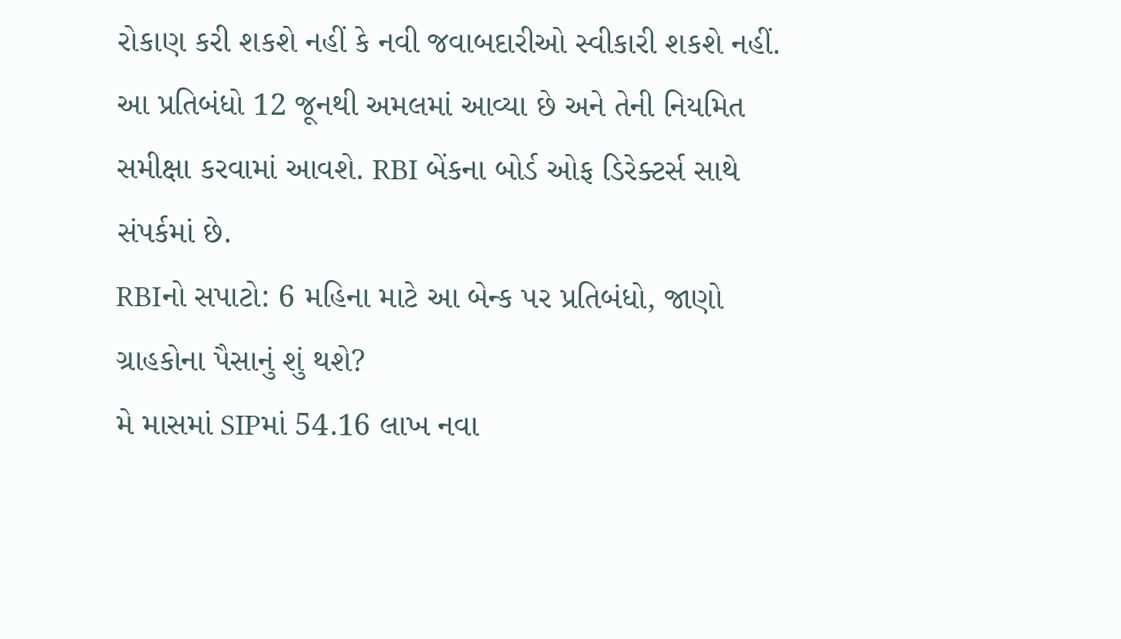રોકાણ કરી શકશે નહીં કે નવી જવાબદારીઓ સ્વીકારી શકશે નહીં. આ પ્રતિબંધો 12 જૂનથી અમલમાં આવ્યા છે અને તેની નિયમિત સમીક્ષા કરવામાં આવશે. RBI બેંકના બોર્ડ ઓફ ડિરેક્ટર્સ સાથે સંપર્કમાં છે.
RBIનો સપાટો: 6 મહિના માટે આ બેન્ક પર પ્રતિબંધો, જાણો ગ્રાહકોના પૈસાનું શું થશે?
મે માસમાં SIPમાં 54.16 લાખ નવા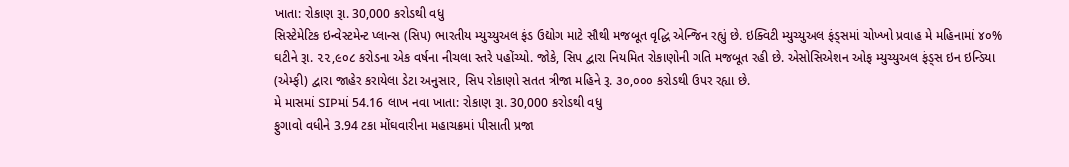ખાતા: રોકાણ રૂા. 30,000 કરોડથી વધુ
સિસ્ટેમેટિક ઇન્વેસ્ટમેન્ટ પ્લાન્સ (સિપ) ભારતીય મ્યુચ્યુઅલ ફંડ ઉદ્યોગ માટે સૌથી મજબૂત વૃદ્ધિ એન્જિન રહ્યું છે. ઇક્વિટી મ્યુચ્યુઅલ ફંડ્સમાં ચોખ્ખો પ્રવાહ મે મહિનામાં ૪૦% ઘટીને રૂા. ૨૨,૯૦૮ કરોડના એક વર્ષના નીચલા સ્તરે પહોંચ્યો. જોકે, સિપ દ્વારા નિયમિત રોકાણોની ગતિ મજબૂત રહી છે. એસોસિએશન ઓફ મ્યુચ્યુઅલ ફંડ્સ ઇન ઇન્ડિયા (એમ્ફી) દ્વારા જાહેર કરાયેલા ડેટા અનુસાર, સિપ રોકાણો સતત ત્રીજા મહિને રૂ. ૩૦,૦૦૦ કરોડથી ઉપર રહ્યા છે.
મે માસમાં SIPમાં 54.16 લાખ નવા ખાતા: રોકાણ રૂા. 30,000 કરોડથી વધુ
ફુગાવો વધીને 3.94 ટકા મોંઘવારીના મહાચક્રમાં પીસાતી પ્રજા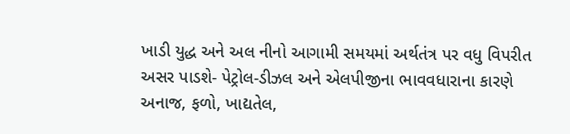ખાડી યુદ્ધ અને અલ નીનો આગામી સમયમાં અર્થતંત્ર પર વધુ વિપરીત અસર પાડશે- પેટ્રોલ-ડીઝલ અને એલપીજીના ભાવવધારાના કારણે અનાજ, ફળો, ખાદ્યતેલ,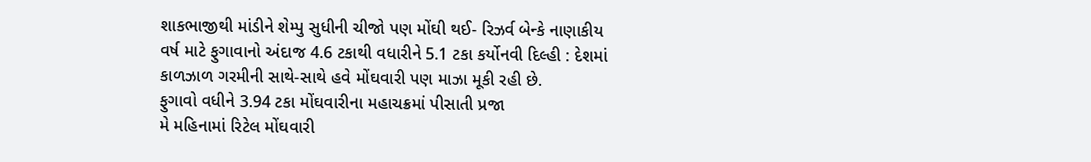શાકભાજીથી માંડીને શેમ્પુ સુધીની ચીજો પણ મોંઘી થઈ- રિઝર્વ બેન્કે નાણાકીય વર્ષ માટે ફુગાવાનો અંદાજ 4.6 ટકાથી વધારીને 5.1 ટકા કર્યોનવી દિલ્હી : દેશમાં કાળઝાળ ગરમીની સાથે-સાથે હવે મોંઘવારી પણ માઝા મૂકી રહી છે.
ફુગાવો વધીને 3.94 ટકા મોંઘવારીના મહાચક્રમાં પીસાતી પ્રજા
મે મહિનામાં રિટેલ મોંઘવારી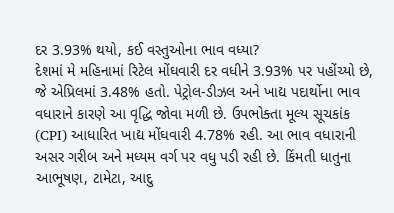દર 3.93% થયો, કઈ વસ્તુઓના ભાવ વધ્યા?
દેશમાં મે મહિનામાં રિટેલ મોંઘવારી દર વધીને 3.93% પર પહોંચ્યો છે, જે એપ્રિલમાં 3.48% હતો. પેટ્રોલ-ડીઝલ અને ખાદ્ય પદાર્થોના ભાવ વધારાને કારણે આ વૃદ્ધિ જોવા મળી છે. ઉપભોક્તા મૂલ્ય સૂચકાંક (CPI) આધારિત ખાદ્ય મોંઘવારી 4.78% રહી. આ ભાવ વધારાની અસર ગરીબ અને મધ્યમ વર્ગ પર વધુ પડી રહી છે. કિંમતી ધાતુના આભૂષણ, ટામેટા, આદુ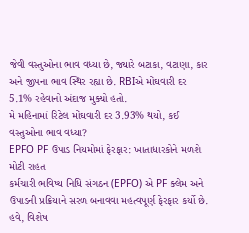જેવી વસ્તુઓના ભાવ વધ્યા છે, જ્યારે બટાકા, વટાણા, કાર અને જીપના ભાવ સ્થિર રહ્યા છે. RBIએ મોંઘવારી દર 5.1% રહેવાનો અંદાજ મુક્યો હતો.
મે મહિનામાં રિટેલ મોંઘવારી દર 3.93% થયો, કઈ વસ્તુઓના ભાવ વધ્યા?
EPFO PF ઉપાડ નિયમોમાં ફેરફાર: ખાતાધારકોને મળશે મોટી રાહત
કર્મચારી ભવિષ્ય નિધિ સંગઠન (EPFO) એ PF ક્લેમ અને ઉપાડની પ્રક્રિયાને સરળ બનાવવા મહત્વપૂર્ણ ફેરફાર કર્યો છે. હવે, વિશેષ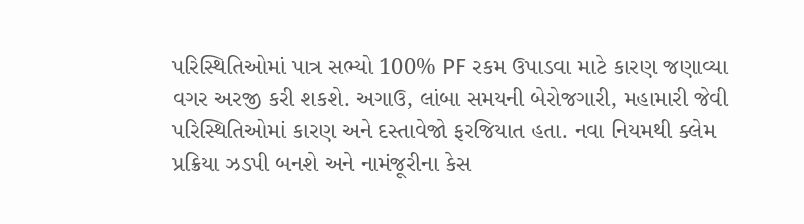પરિસ્થિતિઓમાં પાત્ર સભ્યો 100% PF રકમ ઉપાડવા માટે કારણ જણાવ્યા વગર અરજી કરી શકશે. અગાઉ, લાંબા સમયની બેરોજગારી, મહામારી જેવી પરિસ્થિતિઓમાં કારણ અને દસ્તાવેજો ફરજિયાત હતા. નવા નિયમથી ક્લેમ પ્રક્રિયા ઝડપી બનશે અને નામંજૂરીના કેસ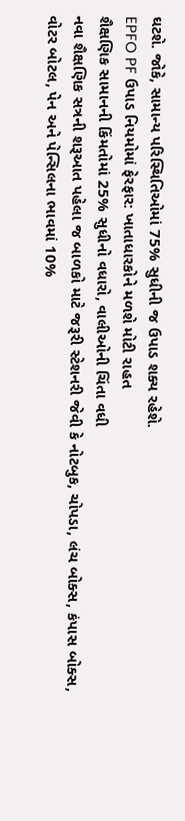ઘટશે. જોકે, સામાન્ય પરિસ્થિતિઓમાં 75% સુધીની જ ઉપાડ શક્ય રહેશે.
EPFO PF ઉપાડ નિયમોમાં ફેરફાર: ખાતાધારકોને મળશે મોટી રાહત
શૈક્ષણિક સામાનની કિંમતોમાં 25% સુધીનો વધારો, વાલીઓની ચિંતા વધી
નવા શૈક્ષણિક સત્રની શરૂઆત પહેલા જ બાળકો માટે જરૂરી સ્ટેશનરી જેવી કે નોટબુક, ચોપડા, લંચ બોક્સ, કંપાસ બોક્સ, વોટર બોટલ, પેન અને પેન્સિલના ભાવમાં 10%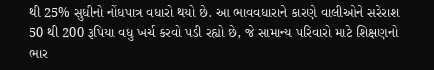થી 25% સુધીનો નોંધપાત્ર વધારો થયો છે. આ ભાવવધારાને કારણે વાલીઓને સરેરાશ 50 થી 200 રૂપિયા વધુ ખર્ચ કરવો પડી રહ્યો છે, જે સામાન્ય પરિવારો માટે શિક્ષણનો ભાર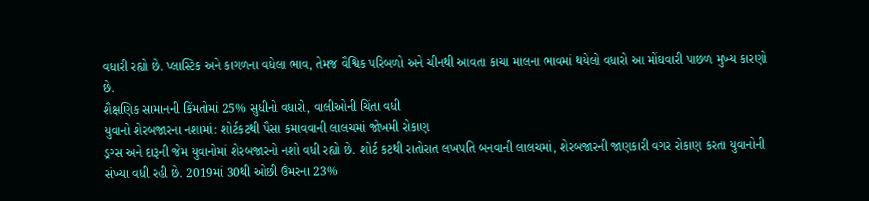વધારી રહ્યો છે. પ્લાસ્ટિક અને કાગળના વધેલા ભાવ, તેમજ વૈશ્વિક પરિબળો અને ચીનથી આવતા કાચા માલના ભાવમાં થયેલો વધારો આ મોંઘવારી પાછળ મુખ્ય કારણો છે.
શૈક્ષણિક સામાનની કિંમતોમાં 25% સુધીનો વધારો, વાલીઓની ચિંતા વધી
યુવાનો શેરબજારના નશામાં: શોર્ટકટથી પૈસા કમાવવાની લાલચમાં જોખમી રોકાણ
ડ્રગ્સ અને દારૂની જેમ યુવાનોમાં શેરબજારનો નશો વધી રહ્યો છે. શોર્ટ કટથી રાતોરાત લખપતિ બનવાની લાલચમાં, શેરબજારની જાણકારી વગર રોકાણ કરતા યુવાનોની સંખ્યા વધી રહી છે. 2019માં 30થી ઓછી ઉંમરના 23%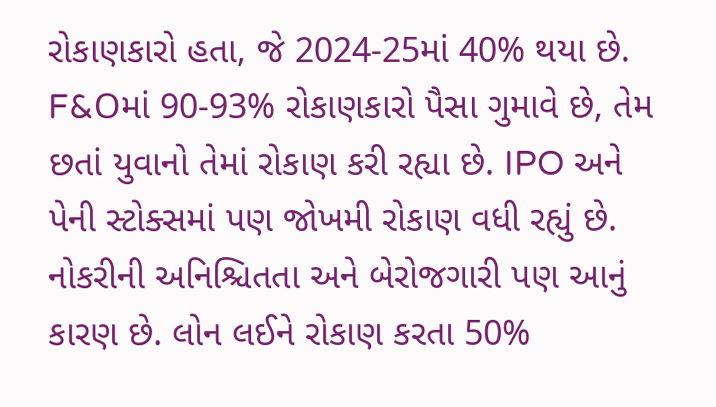રોકાણકારો હતા, જે 2024-25માં 40% થયા છે. F&Oમાં 90-93% રોકાણકારો પૈસા ગુમાવે છે, તેમ છતાં યુવાનો તેમાં રોકાણ કરી રહ્યા છે. IPO અને પેની સ્ટોક્સમાં પણ જોખમી રોકાણ વધી રહ્યું છે. નોકરીની અનિશ્ચિતતા અને બેરોજગારી પણ આનું કારણ છે. લોન લઈને રોકાણ કરતા 50%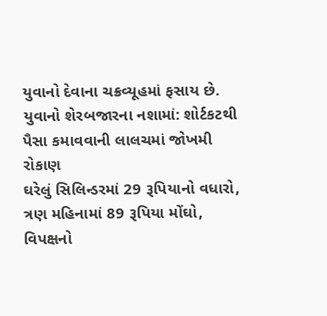યુવાનો દેવાના ચક્રવ્યૂહમાં ફસાય છે.
યુવાનો શેરબજારના નશામાં: શોર્ટકટથી પૈસા કમાવવાની લાલચમાં જોખમી રોકાણ
ઘરેલું સિલિન્ડરમાં 29 રૂપિયાનો વધારો, ત્રણ મહિનામાં 89 રૂપિયા મોંઘો, વિપક્ષનો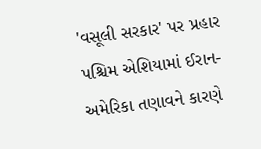'વસૂલી સરકાર' પર પ્રહાર
પશ્ચિમ એશિયામાં ઈરાન-અમેરિકા તણાવને કારણે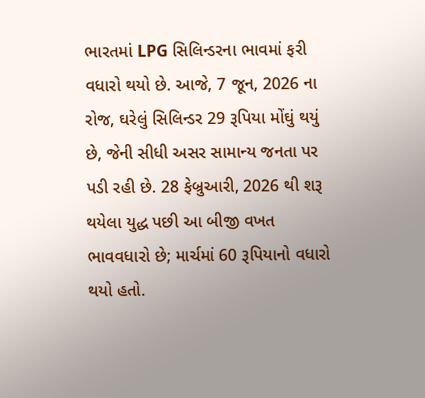ભારતમાં LPG સિલિન્ડરના ભાવમાં ફરી વધારો થયો છે. આજે, 7 જૂન, 2026 ના રોજ, ઘરેલું સિલિન્ડર 29 રૂપિયા મોંઘું થયું છે, જેની સીધી અસર સામાન્ય જનતા પર પડી રહી છે. 28 ફેબ્રુઆરી, 2026 થી શરૂ થયેલા યુદ્ધ પછી આ બીજી વખત ભાવવધારો છે; માર્ચમાં 60 રૂપિયાનો વધારો થયો હતો.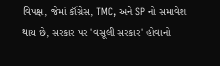વિપક્ષ, જેમાં કૉંગ્રેસ, TMC, અને SP નો સમાવેશ થાય છે, સરકાર પર 'વસૂલી સરકાર' હોવાનો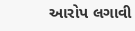આરોપ લગાવી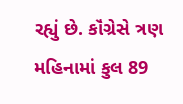રહ્યું છે. કૉંગ્રેસે ત્રણ મહિનામાં કુલ 89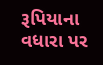રૂપિયાના વધારા પર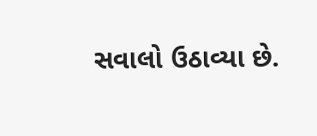સવાલો ઉઠાવ્યા છે.